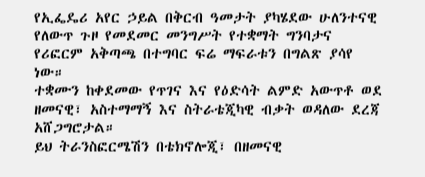የኢፌዴሪ አየር ኃይል በቅርብ ዓመታት ያካሄደው ሁለንተናዊ የለውጥ ጉዞ የመደመር መንግሥት የተቋማት ግንባታና የሪፎርም አቅጣጫ በተግባር ፍሬ ማፍራቱን በግልጽ ያሳየ ነው።
ተቋሙን ከቀደመው የጥገና እና የዕድሳት ልምድ አውጥቶ ወደ ዘመናዊ፣ አስተማማኝ እና ስትራቴጂካዊ ብቃት ወዳለው ደረጃ አሸጋግሮታል።
ይህ ትራንስፎርሜሽን በቴክኖሎጂ፣ በዘመናዊ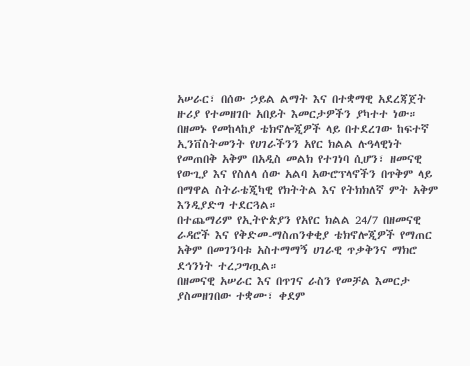አሠራር፣ በሰው ኃይል ልማት እና በተቋማዊ አደረጃጀት ዙሪያ የተመዘገቡ አበይት እመርታዎችን ያካተተ ነው።
በዘመኑ የመከላከያ ቴክኖሎጂዎች ላይ በተደረገው ከፍተኛ ኢንቨስትመንት የሀገራችንን አየር ክልል ሉዓላዊነት የመጠበቅ አቅም በአዲስ መልክ የተገነባ ሲሆን፣ ዘመናዊ የውጊያ እና የስለላ ሰው አልባ አውሮፕላኖችን በጥቅም ላይ በማዋል ስትራቴጂካዊ የክትትል እና የትክክለኛ ምት አቅም እንዲያድግ ተደርጓል።
በተጨማሪም የኢትዮጵያን የአየር ክልል 24/7 በዘመናዊ ራዳሮች እና የቅድመ-ማስጠንቀቂያ ቴክኖሎጂዎች የማጠር አቅም በመገንባቱ አስተማማኝ ሀገራዊ ጥቃቅንና ማክሮ ደኅንነት ተረጋግጧል።
በዘመናዊ አሠራር እና በጥገና ራስን የመቻል እመርታ ያስመዘገበው ተቋሙ፣ ቀደም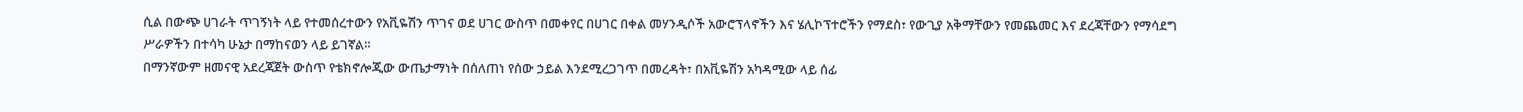ሲል በውጭ ሀገራት ጥገኝነት ላይ የተመሰረተውን የአቪዬሽን ጥገና ወደ ሀገር ውስጥ በመቀየር በሀገር በቀል መሃንዲሶች አውሮፕላኖችን እና ሄሊኮፕተሮችን የማደስ፣ የውጊያ አቅማቸውን የመጨመር እና ደረጃቸውን የማሳደግ ሥራዎችን በተሳካ ሁኔታ በማከናወን ላይ ይገኛል።
በማንኛውም ዘመናዊ አደረጃጀት ውስጥ የቴክኖሎጂው ውጤታማነት በሰለጠነ የሰው ኃይል እንደሚረጋገጥ በመረዳት፣ በአቪዬሽን አካዳሚው ላይ ሰፊ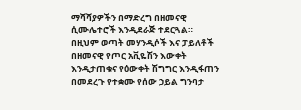ማሻሻያዎችን በማድረግ በዘመናዊ ሲሙሌተሮች እንዲደራጅ ተደርጓል።
በዚህም ወጣት መሃንዲሶች እና ፓይለቶች በዘመናዊ የጦር አቪዬሽን እውቀት እንዲታጠቁና የዕውቀት ሽግግር እንዲፋጠን በመደረጉ የተቋሙ የሰው ኃይል ግንባታ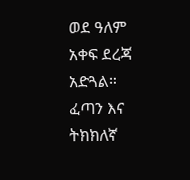ወደ ዓለም አቀፍ ደረጃ አድጓል።
ፈጣን እና ትክክለኛ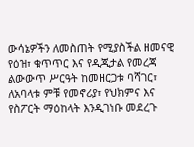ውሳኔዎችን ለመስጠት የሚያስችል ዘመናዊ የዕዝ፣ ቁጥጥር እና የዲጂታል የመረጃ ልውውጥ ሥርዓት ከመዘርጋቱ ባሻገር፣ ለአባላቱ ምቹ የመኖሪያ፣ የህክምና እና የስፖርት ማዕከላት እንዲገነቡ መደረጉ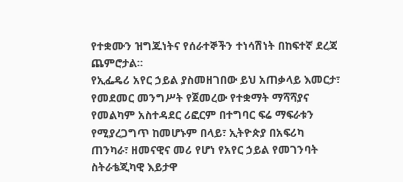የተቋሙን ዝግጁነትና የሰራተኞችን ተነሳሽነት በከፍተኛ ደረጃ ጨምሮታል።
የኢፌዴሪ አየር ኃይል ያስመዘገበው ይህ አጠቃላይ እመርታ፣ የመደመር መንግሥት የጀመረው የተቋማት ማሻሻያና የመልካም አስተዳደር ሪፎርም በተግባር ፍሬ ማፍራቱን የሚያረጋግጥ ከመሆኑም በላይ፣ ኢትዮጵያ በአፍሪካ ጠንካራ፣ ዘመናዊና መሪ የሆነ የአየር ኃይል የመገንባት ስትራቴጂካዊ እይታዋ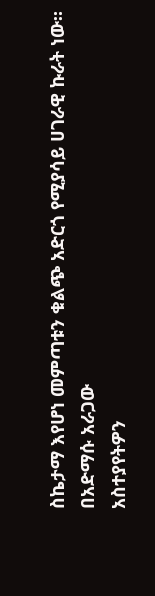ስኬታማ እየሆነ መምጣቱን ቁልጭ አድርጎ የሚያሳይ ሀገራዊ ኩራት ነው።
በአድማሱ አራጋው
አስተያየትዎን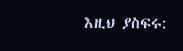እዚህ ያስፍሩ: